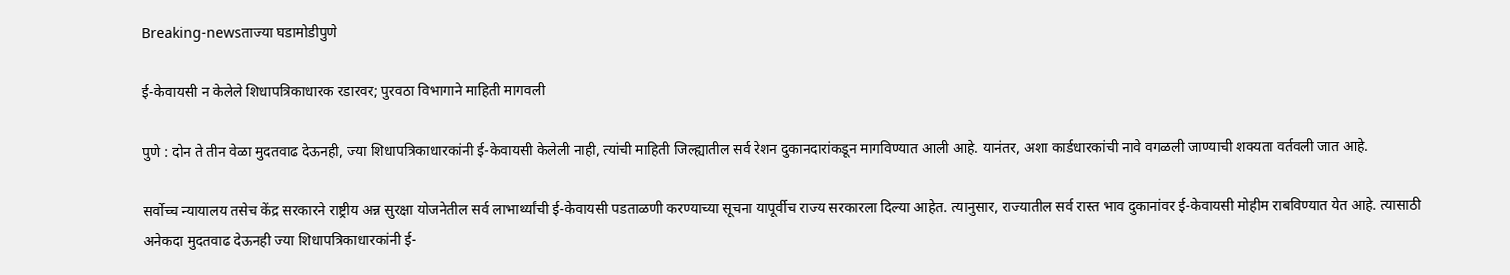Breaking-newsताज्या घडामोडीपुणे

ई-केवायसी न केलेले शिधापत्रिकाधारक रडारवर; पुरवठा विभागाने माहिती मागवली

पुणे : दोन ते तीन वेळा मुदतवाढ देऊनही, ज्या शिधापत्रिकाधारकांनी ई-केवायसी केलेली नाही, त्यांची माहिती जिल्ह्यातील सर्व रेशन दुकानदारांकडून मागविण्यात आली आहे. यानंतर, अशा कार्डधारकांची नावे वगळली जाण्याची शक्यता वर्तवली जात आहे.

सर्वोच्च न्यायालय तसेच केंद्र सरकारने राष्ट्रीय अन्न सुरक्षा योजनेतील सर्व लाभार्थ्यांची ई-केवायसी पडताळणी करण्याच्या सूचना यापूर्वीच राज्य सरकारला दिल्या आहेत. त्यानुसार, राज्यातील सर्व रास्त भाव दुकानांवर ई-केवायसी मोहीम राबविण्यात येत आहे. त्यासाठी अनेकदा मुदतवाढ देऊनही ज्या शिधापत्रिकाधारकांनी ई-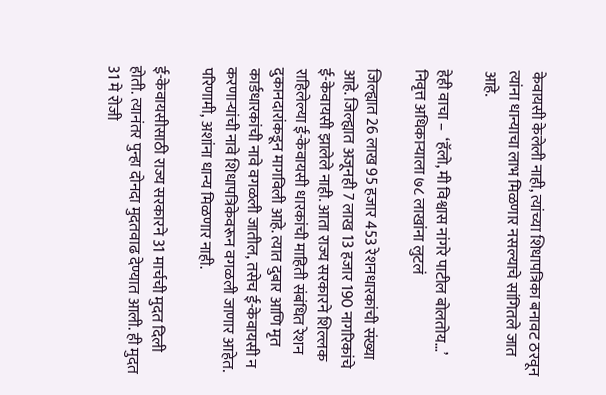केवायसी केलेली नाही, त्यांच्या शिधापत्रिका बनावट ठरवून त्यांना धान्याचा लाभ मिळणार नसल्याचे सांगितले जात आहे.

हेही वाचा –  ‘हॅलो, मी विश्वास नांगरे पाटील बोलतोय…’ निवृत्त अधिकाऱ्याला ७८ लाखांना लुटलं

जिल्ह्यात 26 लाख 95 हजार 453 रेशनधारकांची संख्या आहे. जिल्ह्यात अजूनही 7 लाख 13 हजार 190 नागरिकांचे ई-केवायसी झालेले नाही. आता राज्य सरकारने शिल्लक राहिलेल्या ई-केवायसी धारकांची माहिती संबंधित रेशन दुकानदारांकडून मागविली आहे. त्यात दुबार आणि मृत कार्डधारकांची नावे वगळली जातील, तसेच ई-केवायसी न करणार्‍यांची नावे शिधापत्रिकेवरून वगळली जाणार आहेत. परिणामी, अशांना धान्य मिळणार नाही.

ई-केवायसीसाठी राज्य सरकारने 31 मार्चची मुदत दिली होती. त्यानंतर पुन्हा दोनदा मुदतवाढ देण्यात आली. ही मुदत 31 मे रोजी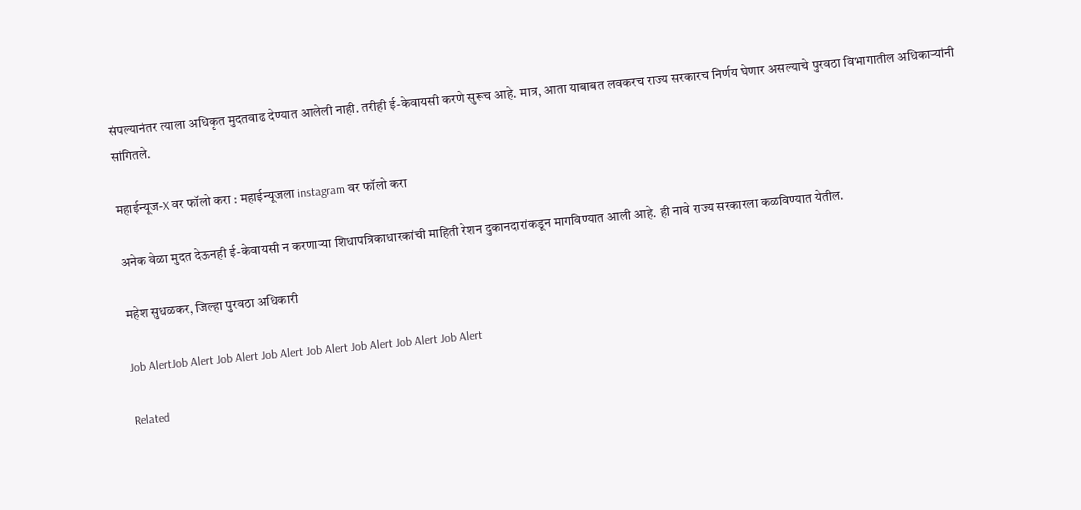संपल्यानंतर त्याला अधिकृत मुदतवाढ देण्यात आलेली नाही. तरीही ई-केवायसी करणे सुरूच आहे. मात्र, आता याबाबत लवकरच राज्य सरकारच निर्णय घेणार असल्याचे पुरवठा विभागातील अधिकार्‍यांनी सांगितले.

महाईन्यूज-X वर फॉलो करा : महाईन्यूजला instagram वर फॉलो करा

अनेक वेळा मुदत देऊनही ई-केवायसी न करणार्‍या शिधापत्रिकाधारकांची माहिती रेशन दुकानदारांकडून मागविण्यात आली आहे. ही नावे राज्य सरकारला कळविण्यात येतील.

महेश सुधळकर, जिल्हा पुरवठा अधिकारी

Job AlertJob Alert Job Alert Job Alert Job Alert Job Alert Job Alert Job Alert

Related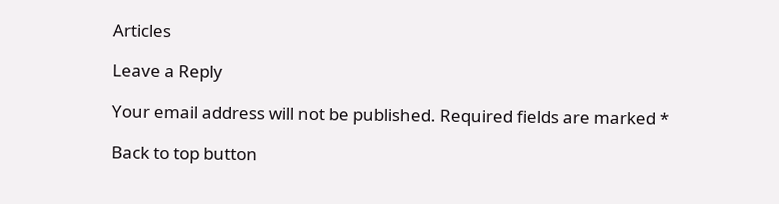Articles

Leave a Reply

Your email address will not be published. Required fields are marked *

Back to top button